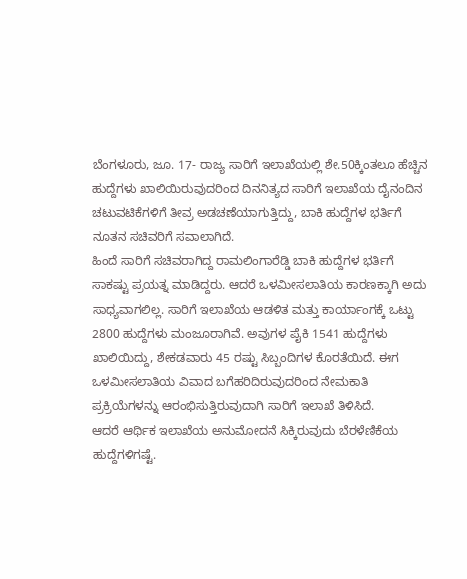ಬೆಂಗಳೂರು, ಜೂ. 17- ರಾಜ್ಯ ಸಾರಿಗೆ ಇಲಾಖೆಯಲ್ಲಿ ಶೇ.50ಕ್ಕಿಂತಲೂ ಹೆಚ್ಚಿನ ಹುದ್ದೆಗಳು ಖಾಲಿಯಿರುವುದರಿಂದ ದಿನನಿತ್ಯದ ಸಾರಿಗೆ ಇಲಾಖೆಯ ದೈನಂದಿನ ಚಟುವಟಿಕೆಗಳಿಗೆ ತೀವ್ರ ಅಡಚಣೆಯಾಗುತ್ತಿದ್ದು, ಬಾಕಿ ಹುದ್ದೆಗಳ ಭರ್ತಿಗೆ ನೂತನ ಸಚಿವರಿಗೆ ಸವಾಲಾಗಿದೆ.
ಹಿಂದೆ ಸಾರಿಗೆ ಸಚಿವರಾಗಿದ್ದ ರಾಮಲಿಂಗಾರೆಡ್ಡಿ ಬಾಕಿ ಹುದ್ದೆಗಳ ಭರ್ತಿಗೆ ಸಾಕಷ್ಟು ಪ್ರಯತ್ನ ಮಾಡಿದ್ದರು. ಆದರೆ ಒಳಮೀಸಲಾತಿಯ ಕಾರಣಕ್ಕಾಗಿ ಅದು ಸಾಧ್ಯವಾಗಲಿಲ್ಲ. ಸಾರಿಗೆ ಇಲಾಖೆಯ ಆಡಳಿತ ಮತ್ತು ಕಾರ್ಯಾಂಗಕ್ಕೆ ಒಟ್ಟು 2800 ಹುದ್ದೆಗಳು ಮಂಜೂರಾಗಿವೆ. ಅವುಗಳ ಪೈಕಿ 1541 ಹುದ್ದೆಗಳು ಖಾಲಿಯಿದ್ದು, ಶೇಕಡವಾರು 45 ರಷ್ಟು ಸಿಬ್ಬಂದಿಗಳ ಕೊರತೆಯಿದೆ. ಈಗ ಒಳಮೀಸಲಾತಿಯ ವಿವಾದ ಬಗೆಹರಿದಿರುವುದರಿಂದ ನೇಮಕಾತಿ ಪ್ರಕ್ರಿಯೆಗಳನ್ನು ಆರಂಭಿಸುತ್ತಿರುವುದಾಗಿ ಸಾರಿಗೆ ಇಲಾಖೆ ತಿಳಿಸಿದೆ.
ಆದರೆ ಆರ್ಥಿಕ ಇಲಾಖೆಯ ಅನುಮೋದನೆ ಸಿಕ್ಕಿರುವುದು ಬೆರಳೆಣಿಕೆಯ ಹುದ್ದೆಗಳಿಗಷ್ಟೆ.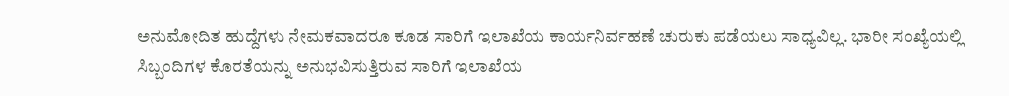ಅನುಮೋದಿತ ಹುದ್ದೆಗಳು ನೇಮಕವಾದರೂ ಕೂಡ ಸಾರಿಗೆ ಇಲಾಖೆಯ ಕಾರ್ಯನಿರ್ವಹಣೆ ಚುರುಕು ಪಡೆಯಲು ಸಾಧ್ಯವಿಲ್ಲ. ಭಾರೀ ಸಂಖ್ಯೆಯಲ್ಲಿ ಸಿಬ್ಬಂದಿಗಳ ಕೊರತೆಯನ್ನು ಅನುಭವಿಸುತ್ತಿರುವ ಸಾರಿಗೆ ಇಲಾಖೆಯ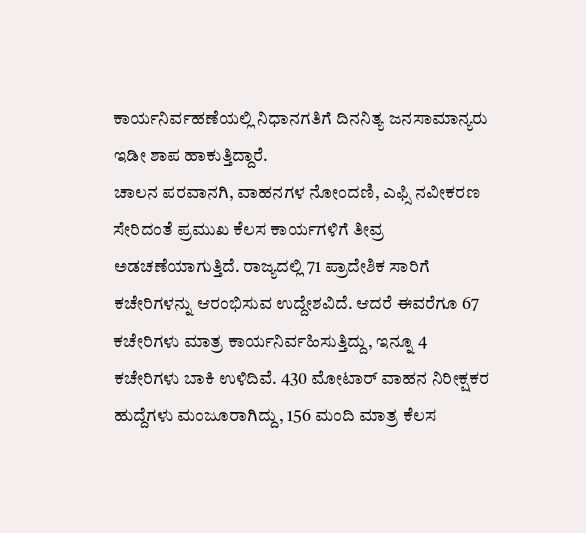ಕಾರ್ಯನಿರ್ವಹಣೆಯಲ್ಲಿ ನಿಧಾನಗತಿಗೆ ದಿನನಿತ್ಯ ಜನಸಾಮಾನ್ಯರು ಇಡೀ ಶಾಪ ಹಾಕುತ್ತಿದ್ದಾರೆ.
ಚಾಲನ ಪರವಾನಗಿ, ವಾಹನಗಳ ನೋಂದಣಿ, ಎಫ್ಸಿ ನವೀಕರಣ ಸೇರಿದಂತೆ ಪ್ರಮುಖ ಕೆಲಸ ಕಾರ್ಯಗಳಿಗೆ ತೀವ್ರ ಅಡಚಣೆಯಾಗುತ್ತಿದೆ. ರಾಜ್ಯದಲ್ಲಿ 71 ಪ್ರಾದೇಶಿಕ ಸಾರಿಗೆ ಕಚೇರಿಗಳನ್ನು ಆರಂಭಿಸುವ ಉದ್ದೇಶವಿದೆ. ಆದರೆ ಈವರೆಗೂ 67 ಕಚೇರಿಗಳು ಮಾತ್ರ ಕಾರ್ಯನಿರ್ವಹಿಸುತ್ತಿದ್ದು, ಇನ್ನೂ 4 ಕಚೇರಿಗಳು ಬಾಕಿ ಉಳಿದಿವೆ. 430 ಮೋಟಾರ್ ವಾಹನ ನಿರೀಕ್ಷಕರ ಹುದ್ದೆಗಳು ಮಂಜೂರಾಗಿದ್ದು, 156 ಮಂದಿ ಮಾತ್ರ ಕೆಲಸ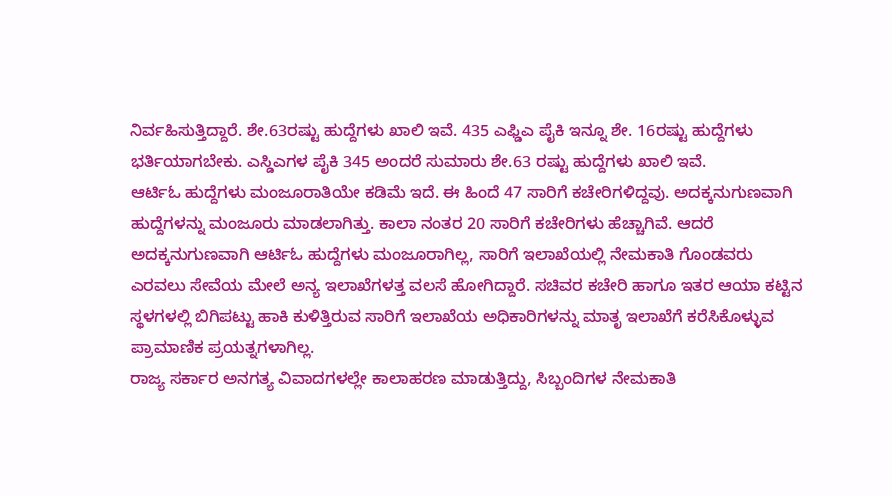ನಿರ್ವಹಿಸುತ್ತಿದ್ದಾರೆ. ಶೇ.63ರಷ್ಟು ಹುದ್ದೆಗಳು ಖಾಲಿ ಇವೆ. 435 ಎಫ್ಡಿಎ ಪೈಕಿ ಇನ್ನೂ ಶೇ. 16ರಷ್ಟು ಹುದ್ದೆಗಳು ಭರ್ತಿಯಾಗಬೇಕು. ಎಸ್ಡಿಎಗಳ ಪೈಕಿ 345 ಅಂದರೆ ಸುಮಾರು ಶೇ.63 ರಷ್ಟು ಹುದ್ದೆಗಳು ಖಾಲಿ ಇವೆ.
ಆರ್ಟಿಓ ಹುದ್ದೆಗಳು ಮಂಜೂರಾತಿಯೇ ಕಡಿಮೆ ಇದೆ. ಈ ಹಿಂದೆ 47 ಸಾರಿಗೆ ಕಚೇರಿಗಳಿದ್ದವು. ಅದಕ್ಕನುಗುಣವಾಗಿ ಹುದ್ದೆಗಳನ್ನು ಮಂಜೂರು ಮಾಡಲಾಗಿತ್ತು. ಕಾಲಾ ನಂತರ 20 ಸಾರಿಗೆ ಕಚೇರಿಗಳು ಹೆಚ್ಚಾಗಿವೆ. ಆದರೆ ಅದಕ್ಕನುಗುಣವಾಗಿ ಆರ್ಟಿಓ ಹುದ್ದೆಗಳು ಮಂಜೂರಾಗಿಲ್ಲ, ಸಾರಿಗೆ ಇಲಾಖೆಯಲ್ಲಿ ನೇಮಕಾತಿ ಗೊಂಡವರು ಎರವಲು ಸೇವೆಯ ಮೇಲೆ ಅನ್ಯ ಇಲಾಖೆಗಳತ್ತ ವಲಸೆ ಹೋಗಿದ್ದಾರೆ. ಸಚಿವರ ಕಚೇರಿ ಹಾಗೂ ಇತರ ಆಯಾ ಕಟ್ಟಿನ ಸ್ಥಳಗಳಲ್ಲಿ ಬಿಗಿಪಟ್ಟು ಹಾಕಿ ಕುಳಿತ್ತಿರುವ ಸಾರಿಗೆ ಇಲಾಖೆಯ ಅಧಿಕಾರಿಗಳನ್ನು ಮಾತೃ ಇಲಾಖೆಗೆ ಕರೆಸಿಕೊಳ್ಳುವ ಪ್ರಾಮಾಣಿಕ ಪ್ರಯತ್ನಗಳಾಗಿಲ್ಲ.
ರಾಜ್ಯ ಸರ್ಕಾರ ಅನಗತ್ಯ ವಿವಾದಗಳಲ್ಲೇ ಕಾಲಾಹರಣ ಮಾಡುತ್ತಿದ್ದು, ಸಿಬ್ಬಂದಿಗಳ ನೇಮಕಾತಿ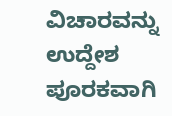ವಿಚಾರವನ್ನು ಉದ್ದೇಶ ಪೂರಕವಾಗಿ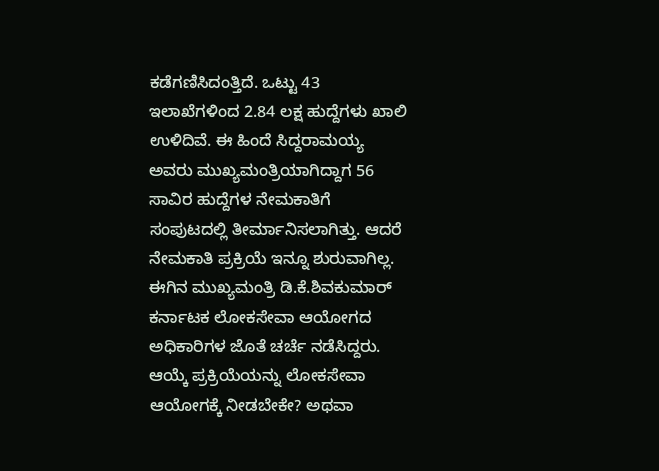ಕಡೆಗಣಿಸಿದಂತ್ತಿದೆ. ಒಟ್ಟು 43 ಇಲಾಖೆಗಳಿಂದ 2.84 ಲಕ್ಷ ಹುದ್ದೆಗಳು ಖಾಲಿ ಉಳಿದಿವೆ. ಈ ಹಿಂದೆ ಸಿದ್ದರಾಮಯ್ಯ ಅವರು ಮುಖ್ಯಮಂತ್ರಿಯಾಗಿದ್ದಾಗ 56 ಸಾವಿರ ಹುದ್ದೆಗಳ ನೇಮಕಾತಿಗೆ ಸಂಪುಟದಲ್ಲಿ ತೀರ್ಮಾನಿಸಲಾಗಿತ್ತು. ಆದರೆ ನೇಮಕಾತಿ ಪ್ರಕ್ರಿಯೆ ಇನ್ನೂ ಶುರುವಾಗಿಲ್ಲ.
ಈಗಿನ ಮುಖ್ಯಮಂತ್ರಿ ಡಿ.ಕೆ.ಶಿವಕುಮಾರ್ ಕರ್ನಾಟಕ ಲೋಕಸೇವಾ ಆಯೋಗದ ಅಧಿಕಾರಿಗಳ ಜೊತೆ ಚರ್ಚೆ ನಡೆಸಿದ್ದರು. ಆಯ್ಕೆ ಪ್ರಕ್ರಿಯೆಯನ್ನು ಲೋಕಸೇವಾ ಆಯೋಗಕ್ಕೆ ನೀಡಬೇಕೇ? ಅಥವಾ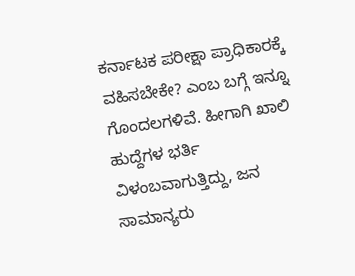ಕರ್ನಾಟಕ ಪರೀಕ್ಷಾ ಪ್ರಾಧಿಕಾರಕ್ಕೆ ವಹಿಸಬೇಕೇ? ಎಂಬ ಬಗ್ಗೆ ಇನ್ನೂ ಗೊಂದಲಗಳಿವೆ. ಹೀಗಾಗಿ ಖಾಲಿ ಹುದ್ದೆಗಳ ಭರ್ತಿ ವಿಳಂಬವಾಗುತ್ತಿದ್ದು, ಜನ ಸಾಮಾನ್ಯರು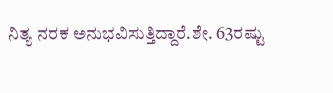ನಿತ್ಯ ನರಕ ಅನುಭವಿಸುತ್ತಿದ್ದಾರೆ.ಶೇ. 63ರಷ್ಟು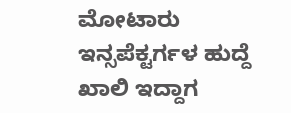ಮೋಟಾರು ಇನ್ಸಪೆಕ್ಟರ್ಗಳ ಹುದ್ದೆ ಖಾಲಿ ಇದ್ದಾಗ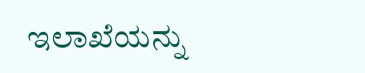ಇಲಾಖೆಯನ್ನು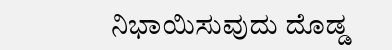ನಿಭಾಯಿಸುವುದು ದೊಡ್ಡ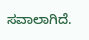ಸವಾಲಾಗಿದೆ.